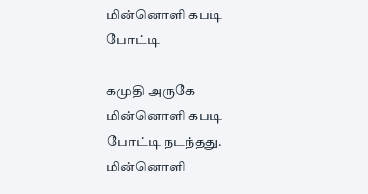மின்னொளி கபடி போட்டி

கமுதி அருகே மின்னொளி கபடி போட்டி நடந்தது.
மின்னொளி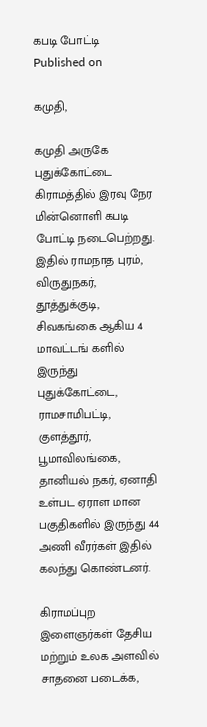கபடி போட்டி
Published on

கமுதி,

கமுதி அருகே புதுக்கோட்டை கிராமத்தில் இரவு நேர மின்னொளி கபடி போட்டி நடைபெற்றது. இதில் ராமநாத புரம், விருதுநகர், தூத்துக்குடி, சிவகங்கை ஆகிய 4 மாவட்டங் களில் இருந்து புதுக்கோட்டை, ராமசாமிபட்டி, குளத்தூர், பூமாவிலங்கை, தானியல் நகர், ஏனாதி உள்பட ஏராள மான பகுதிகளில் இருந்து 44 அணி வீரர்கள் இதில் கலந்து கொண்டனர்.

கிராமப்புற இளைஞர்கள் தேசிய மற்றும் உலக அளவில் சாதனை படைக்க,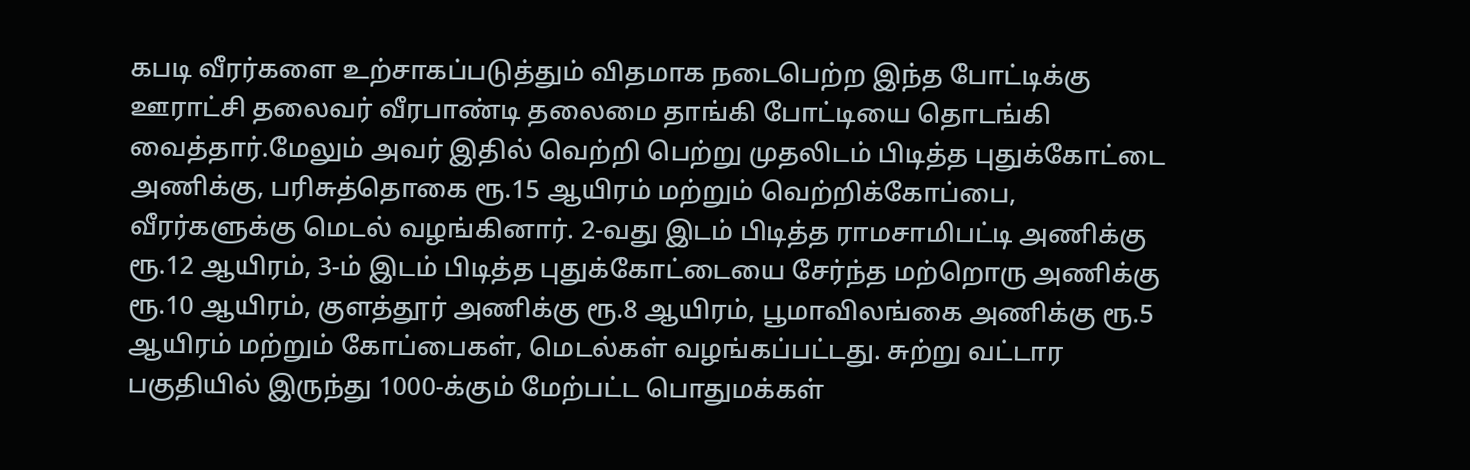கபடி வீரர்களை உற்சாகப்படுத்தும் விதமாக நடைபெற்ற இந்த போட்டிக்கு ஊராட்சி தலைவர் வீரபாண்டி தலைமை தாங்கி போட்டியை தொடங்கி வைத்தார்.மேலும் அவர் இதில் வெற்றி பெற்று முதலிடம் பிடித்த புதுக்கோட்டை அணிக்கு, பரிசுத்தொகை ரூ.15 ஆயிரம் மற்றும் வெற்றிக்கோப்பை, வீரர்களுக்கு மெடல் வழங்கினார். 2-வது இடம் பிடித்த ராமசாமிபட்டி அணிக்கு ரூ.12 ஆயிரம், 3-ம் இடம் பிடித்த புதுக்கோட்டையை சேர்ந்த மற்றொரு அணிக்கு ரூ.10 ஆயிரம், குளத்தூர் அணிக்கு ரூ.8 ஆயிரம், பூமாவிலங்கை அணிக்கு ரூ.5 ஆயிரம் மற்றும் கோப்பைகள், மெடல்கள் வழங்கப்பட்டது. சுற்று வட்டார பகுதியில் இருந்து 1000-க்கும் மேற்பட்ட பொதுமக்கள்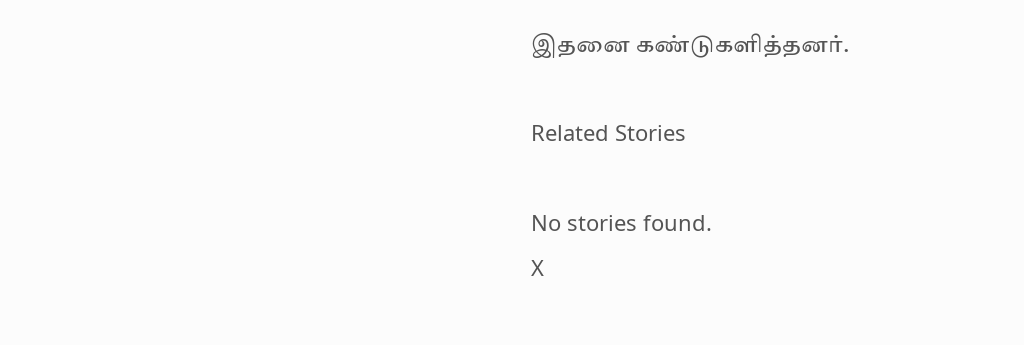இதனை கண்டுகளித்தனர்.

Related Stories

No stories found.
X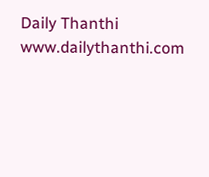Daily Thanthi
www.dailythanthi.com